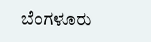ಬೆಂಗಳೂರು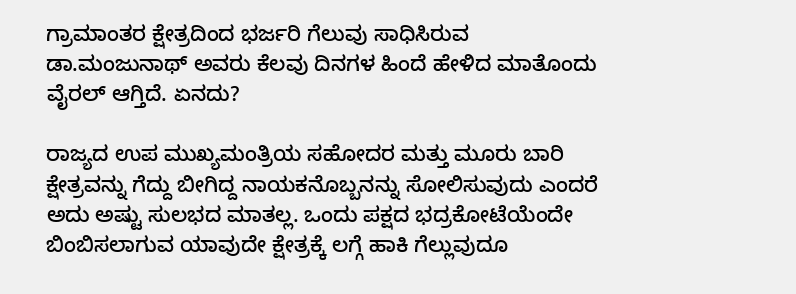ಗ್ರಾಮಾಂತರ ಕ್ಷೇತ್ರದಿಂದ ಭರ್ಜರಿ ಗೆಲುವು ಸಾಧಿಸಿರುವ ಡಾ.ಮಂಜುನಾಥ್ ಅವರು ಕೆಲವು ದಿನಗಳ ಹಿಂದೆ ಹೇಳಿದ ಮಾತೊಂದು ವೈರಲ್ ಆಗ್ತಿದೆ. ಏನದು?

ರಾಜ್ಯದ ಉಪ ಮುಖ್ಯಮಂತ್ರಿಯ ಸಹೋದರ ಮತ್ತು ಮೂರು ಬಾರಿ ಕ್ಷೇತ್ರವನ್ನು ಗೆದ್ದು ಬೀಗಿದ್ದ ನಾಯಕನೊಬ್ಬನನ್ನು ಸೋಲಿಸುವುದು ಎಂದರೆ ಅದು ಅಷ್ಟು ಸುಲಭದ ಮಾತಲ್ಲ. ಒಂದು ಪಕ್ಷದ ಭದ್ರಕೋಟೆಯೆಂದೇ ಬಿಂಬಿಸಲಾಗುವ ಯಾವುದೇ ಕ್ಷೇತ್ರಕ್ಕೆ ಲಗ್ಗೆ ಹಾಕಿ ಗೆಲ್ಲುವುದೂ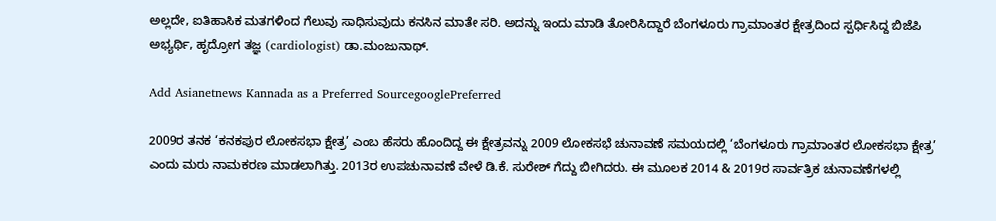ಅಲ್ಲದೇ, ಐತಿಹಾಸಿಕ ಮತಗಳಿಂದ ಗೆಲುವು ಸಾಧಿಸುವುದು ಕನಸಿನ ಮಾತೇ ಸರಿ. ಅದನ್ನು ಇಂದು ಮಾಡಿ ತೋರಿಸಿದ್ದಾರೆ ಬೆಂಗಳೂರು ಗ್ರಾಮಾಂತರ ಕ್ಷೇತ್ರದಿಂದ ಸ್ಪರ್ಧಿಸಿದ್ದ ಬಿಜೆಪಿ ಅಭ್ಯರ್ಥಿ, ಹೃದ್ರೋಗ ತಜ್ಞ (cardiologist) ಡಾ.ಮಂಜುನಾಥ್.

Add Asianetnews Kannada as a Preferred SourcegooglePreferred

2009ರ ತನಕ ‘ಕನಕಪುರ ಲೋಕಸಭಾ ಕ್ಷೇತ್ರ’ ಎಂಬ ಹೆಸರು ಹೊಂದಿದ್ದ ಈ ಕ್ಷೇತ್ರವನ್ನು 2009 ಲೋಕಸಭೆ ಚುನಾವಣೆ ಸಮಯದಲ್ಲಿ ‘ಬೆಂಗಳೂರು ಗ್ರಾಮಾಂತರ ಲೋಕಸಭಾ ಕ್ಷೇತ್ರ’ ಎಂದು ಮರು ನಾಮಕರಣ ಮಾಡಲಾಗಿತ್ತು. 2013ರ ಉಪಚುನಾವಣೆ ವೇಳೆ ಡಿ.ಕೆ. ಸುರೇಶ್ ಗೆದ್ದು ಬೀಗಿದರು. ಈ ಮೂಲಕ 2014 & 2019ರ ಸಾರ್ವತ್ರಿಕ ಚುನಾವಣೆಗಳಲ್ಲಿ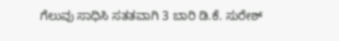ಗೆಲುವು ಸಾಧಿಸಿ ಸತತವಾಗಿ 3 ಬಾರಿ ಡಿ.ಕೆ. ಸುರೇಶ್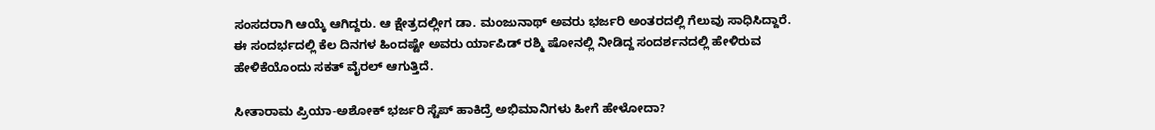ಸಂಸದರಾಗಿ ಆಯ್ಕೆ ಆಗಿದ್ದರು. ಆ ಕ್ಷೇತ್ರದಲ್ಲೀಗ ಡಾ. ಮಂಜುನಾಥ್ ಅವರು ಭರ್ಜರಿ ಅಂತರದಲ್ಲಿ ಗೆಲುವು ಸಾಧಿಸಿದ್ದಾರೆ. ಈ ಸಂದರ್ಭದಲ್ಲಿ ಕೆಲ ದಿನಗಳ ಹಿಂದಷ್ಟೇ ಅವರು ರ್ಯಾಪಿಡ್ ರಶ್ಮಿ ಷೋನಲ್ಲಿ ನೀಡಿದ್ದ ಸಂದರ್ಶನದಲ್ಲಿ ಹೇಳಿರುವ ಹೇಳಿಕೆಯೊಂದು ಸಕತ್ ವೈರಲ್ ಆಗುತ್ತಿದೆ.

ಸೀತಾರಾಮ ಪ್ರಿಯಾ-ಅಶೋಕ್ ಭರ್ಜರಿ ಸ್ಟೆಪ್ ಹಾಕಿದ್ರೆ ಅಭಿಮಾನಿಗಳು ಹೀಗೆ ಹೇಳೋದಾ?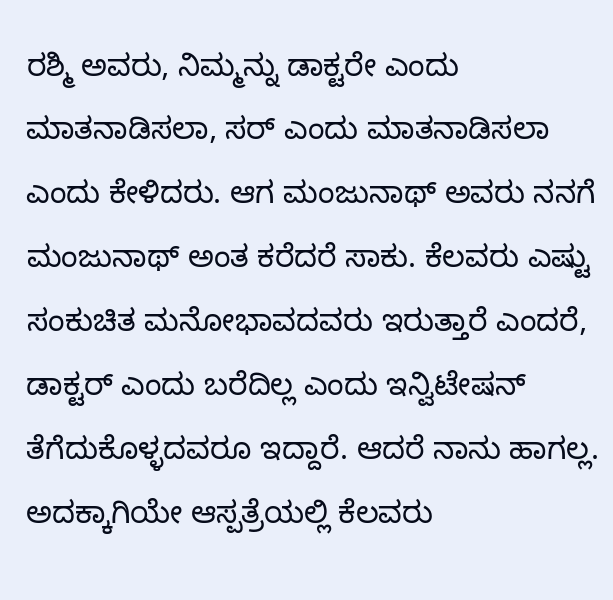ರಶ್ಮಿ ಅವರು, ನಿಮ್ಮನ್ನು ಡಾಕ್ಟರೇ ಎಂದು ಮಾತನಾಡಿಸಲಾ, ಸರ್ ಎಂದು ಮಾತನಾಡಿಸಲಾ ಎಂದು ಕೇಳಿದರು. ಆಗ ಮಂಜುನಾಥ್ ಅವರು ನನಗೆ ಮಂಜುನಾಥ್ ಅಂತ ಕರೆದರೆ ಸಾಕು. ಕೆಲವರು ಎಷ್ಟು ಸಂಕುಚಿತ ಮನೋಭಾವದವರು ಇರುತ್ತಾರೆ ಎಂದರೆ, ಡಾಕ್ಟರ್ ಎಂದು ಬರೆದಿಲ್ಲ ಎಂದು ಇನ್ವಿಟೇಷನ್ ತೆಗೆದುಕೊಳ್ಳದವರೂ ಇದ್ದಾರೆ. ಆದರೆ ನಾನು ಹಾಗಲ್ಲ. ಅದಕ್ಕಾಗಿಯೇ ಆಸ್ಪತ್ರೆಯಲ್ಲಿ ಕೆಲವರು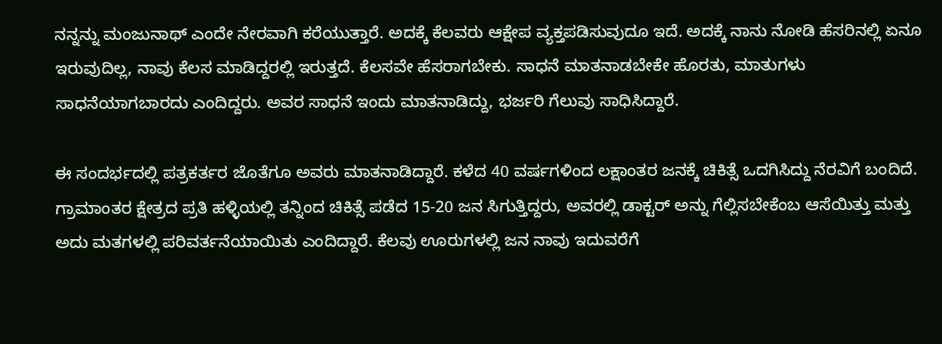ನನ್ನನ್ನು ಮಂಜುನಾಥ್ ಎಂದೇ ನೇರವಾಗಿ ಕರೆಯುತ್ತಾರೆ. ಅದಕ್ಕೆ ಕೆಲವರು ಆಕ್ಷೇಪ ವ್ಯಕ್ತಪಡಿಸುವುದೂ ಇದೆ. ಅದಕ್ಕೆ ನಾನು ನೋಡಿ ಹೆಸರಿನಲ್ಲಿ ಏನೂ ಇರುವುದಿಲ್ಲ, ನಾವು ಕೆಲಸ ಮಾಡಿದ್ದರಲ್ಲಿ ಇರುತ್ತದೆ. ಕೆಲಸವೇ ಹೆಸರಾಗಬೇಕು. ಸಾಧನೆ ಮಾತನಾಡಬೇಕೇ ಹೊರತು, ಮಾತುಗಳು ಸಾಧನೆಯಾಗಬಾರದು ಎಂದಿದ್ದರು. ಅವರ ಸಾಧನೆ ಇಂದು ಮಾತನಾಡಿದ್ದು, ಭರ್ಜರಿ ಗೆಲುವು ಸಾಧಿಸಿದ್ದಾರೆ.

ಈ ಸಂದರ್ಭದಲ್ಲಿ ಪತ್ರಕರ್ತರ ಜೊತೆಗೂ ಅವರು ಮಾತನಾಡಿದ್ದಾರೆ. ಕಳೆದ 40 ವರ್ಷಗಳಿಂದ ಲಕ್ಷಾಂತರ ಜನಕ್ಕೆ ಚಿಕಿತ್ಸೆ ಒದಗಿಸಿದ್ದು ನೆರವಿಗೆ ಬಂದಿದೆ. ಗ್ರಾಮಾಂತರ ಕ್ಷೇತ್ರದ ಪ್ರತಿ ಹಳ್ಳಿಯಲ್ಲಿ ತನ್ನಿಂದ ಚಿಕಿತ್ಸೆ ಪಡೆದ 15-20 ಜನ ಸಿಗುತ್ತಿದ್ದರು, ಅವರಲ್ಲಿ ಡಾಕ್ಟರ್ ಅನ್ನು ಗೆಲ್ಲಿಸಬೇಕೆಂಬ ಆಸೆಯಿತ್ತು ಮತ್ತು ಅದು ಮತಗಳಲ್ಲಿ ಪರಿವರ್ತನೆಯಾಯಿತು ಎಂದಿದ್ದಾರೆ. ಕೆಲವು ಊರುಗಳಲ್ಲಿ ಜನ ನಾವು ಇದುವರೆಗೆ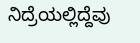ನಿದ್ರೆಯಲ್ಲಿದ್ದೆವು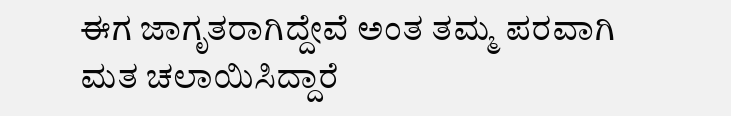ಈಗ ಜಾಗೃತರಾಗಿದ್ದೇವೆ ಅಂತ ತಮ್ಮ ಪರವಾಗಿ ಮತ ಚಲಾಯಿಸಿದ್ದಾರೆ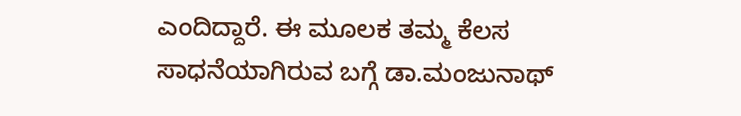ಎಂದಿದ್ದಾರೆ. ಈ ಮೂಲಕ ತಮ್ಮ ಕೆಲಸ ಸಾಧನೆಯಾಗಿರುವ ಬಗ್ಗೆ ಡಾ.ಮಂಜುನಾಥ್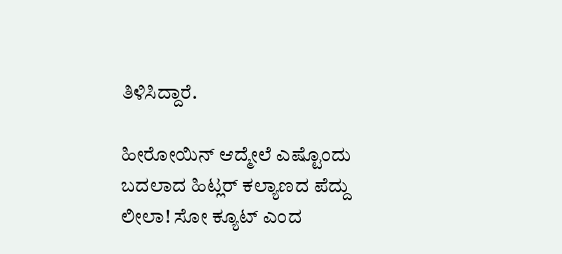ತಿಳಿಸಿದ್ದಾರೆ.

ಹೀರೋಯಿನ್ ಆದ್ಮೇಲೆ ಎಷ್ಟೊಂದು ಬದಲಾದ ಹಿಟ್ಲರ್ ಕಲ್ಯಾಣದ ಪೆದ್ದು ಲೀಲಾ! ಸೋ ಕ್ಯೂಟ್ ಎಂದ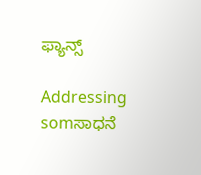ಫ್ಯಾನ್ಸ್

Addressing somಸಾಧನೆ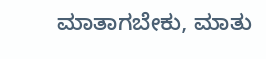ಮಾತಾಗಬೇಕು, ಮಾತು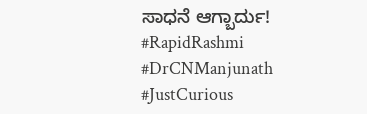ಸಾಧನೆ ಆಗ್ಬಾರ್ದು! #RapidRashmi #DrCNManjunath #JustCurious